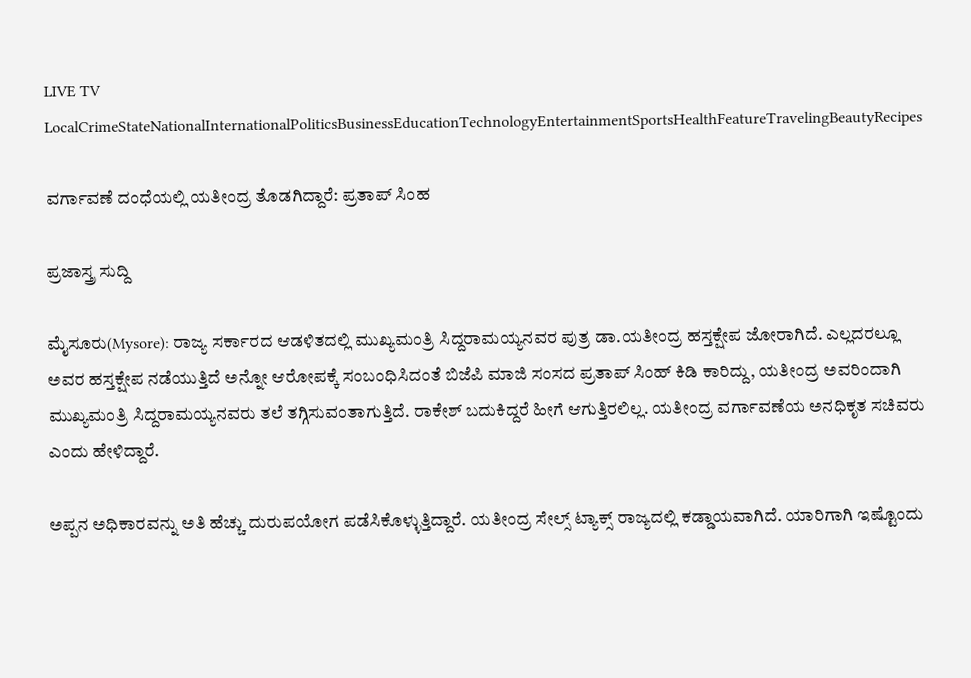LIVE TV LocalCrimeStateNationalInternationalPoliticsBusinessEducationTechnologyEntertainmentSportsHealthFeatureTravelingBeautyRecipes

ವರ್ಗಾವಣೆ ದಂಧೆಯಲ್ಲಿ ಯತೀಂದ್ರ ತೊಡಗಿದ್ದಾರೆ: ಪ್ರತಾಪ್ ಸಿಂಹ

ಪ್ರಜಾಸ್ತ್ರ ಸುದ್ದಿ

ಮೈಸೂರು(Mysore): ರಾಜ್ಯ ಸರ್ಕಾರದ ಆಡಳಿತದಲ್ಲಿ ಮುಖ್ಯಮಂತ್ರಿ ಸಿದ್ದರಾಮಯ್ಯನವರ ಪುತ್ರ ಡಾ.ಯತೀಂದ್ರ ಹಸ್ತಕ್ಷೇಪ ಜೋರಾಗಿದೆ. ಎಲ್ಲದರಲ್ಲೂ ಅವರ ಹಸ್ತಕ್ಷೇಪ ನಡೆಯುತ್ತಿದೆ ಅನ್ನೋ ಆರೋಪಕ್ಕೆ ಸಂಬಂಧಿಸಿದಂತೆ ಬಿಜೆಪಿ ಮಾಜಿ ಸಂಸದ ಪ್ರತಾಪ್ ಸಿಂಹ್ ಕಿಡಿ ಕಾರಿದ್ದು, ಯತೀಂದ್ರ ಅವರಿಂದಾಗಿ ಮುಖ್ಯಮಂತ್ರಿ ಸಿದ್ದರಾಮಯ್ಯನವರು ತಲೆ ತಗ್ಗಿಸುವಂತಾಗುತ್ತಿದೆ. ರಾಕೇಶ್ ಬದುಕಿದ್ದರೆ ಹೀಗೆ ಆಗುತ್ತಿರಲಿಲ್ಲ. ಯತೀಂದ್ರ ವರ್ಗಾವಣೆಯ ಅನಧಿಕೃತ ಸಚಿವರು ಎಂದು ಹೇಳಿದ್ದಾರೆ.

ಅಪ್ಪನ ಅಧಿಕಾರವನ್ನು ಅತಿ ಹೆಚ್ಚು ದುರುಪಯೋಗ ಪಡೆಸಿಕೊಳ್ಳುತ್ತಿದ್ದಾರೆ. ಯತೀಂದ್ರ ಸೇಲ್ಸ್ ಟ್ಯಾಕ್ಸ್ ರಾಜ್ಯದಲ್ಲಿ ಕಡ್ಡಾಯವಾಗಿದೆ. ಯಾರಿಗಾಗಿ ಇಷ್ಟೊಂದು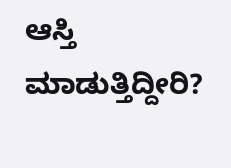ಆಸ್ತಿ ಮಾಡುತ್ತಿದ್ದೀರಿ?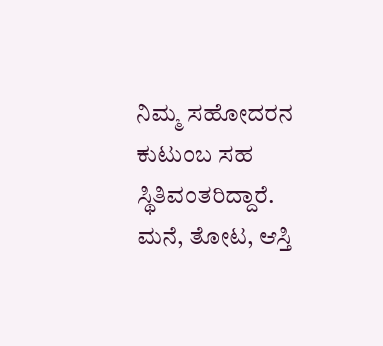ನಿಮ್ಮ ಸಹೋದರನ ಕುಟುಂಬ ಸಹ ಸ್ಥಿತಿವಂತರಿದ್ದಾರೆ. ಮನೆ, ತೋಟ, ಆಸ್ತಿ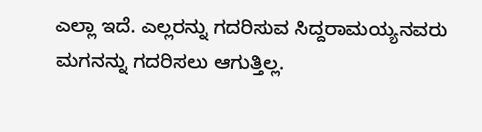ಎಲ್ಲಾ ಇದೆ. ಎಲ್ಲರನ್ನು ಗದರಿಸುವ ಸಿದ್ದರಾಮಯ್ಯನವರು ಮಗನನ್ನು ಗದರಿಸಲು ಆಗುತ್ತಿಲ್ಲ.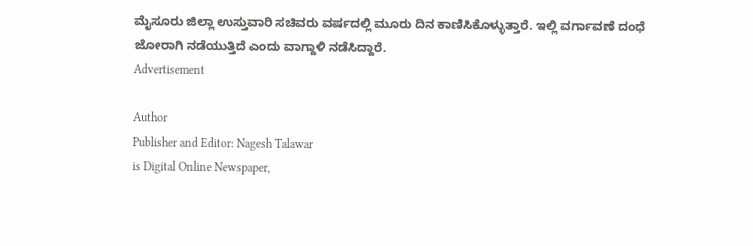ಮೈಸೂರು ಜಿಲ್ಲಾ ಉಸ್ತುವಾರಿ ಸಚಿವರು ವರ್ಷದಲ್ಲಿ ಮೂರು ದಿನ ಕಾಣಿಸಿಕೊಳ್ಳುತ್ತಾರೆ. ಇಲ್ಲಿ ವರ್ಗಾವಣೆ ದಂಧೆ ಜೋರಾಗಿ ನಡೆಯುತ್ತಿದೆ ಎಂದು ವಾಗ್ದಾಳಿ ನಡೆಸಿದ್ದಾರೆ.
Advertisement

Author
Publisher and Editor: Nagesh Talawar
is Digital Online Newspaper,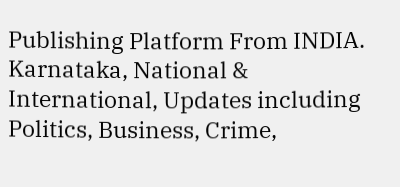Publishing Platform From INDIA. Karnataka, National & International, Updates including Politics, Business, Crime,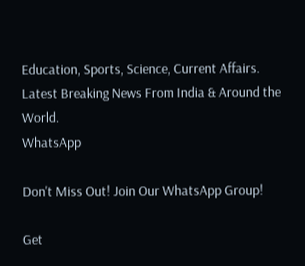Education, Sports, Science, Current Affairs. Latest Breaking News From India & Around the World.
WhatsApp

Don't Miss Out! Join Our WhatsApp Group!

Get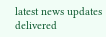latest news updates delivered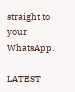straight to your WhatsApp.

LATEST